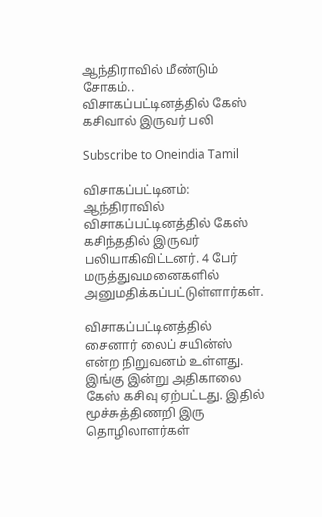ஆந்திராவில் மீண்டும் சோகம்.. விசாகப்பட்டினத்தில் கேஸ் கசிவால் இருவர் பலி

Subscribe to Oneindia Tamil

விசாகப்பட்டினம்: ஆந்திராவில் விசாகப்பட்டினத்தில் கேஸ் கசிந்ததில் இருவர் பலியாகிவிட்டனர். 4 பேர் மருத்துவமனைகளில் அனுமதிக்கப்பட்டுள்ளார்கள்.

விசாகப்பட்டினத்தில் சைனார் லைப் சயின்ஸ் என்ற நிறுவனம் உள்ளது. இங்கு இன்று அதிகாலை கேஸ் கசிவு ஏற்பட்டது. இதில் மூச்சுத்திணறி இரு தொழிலாளர்கள்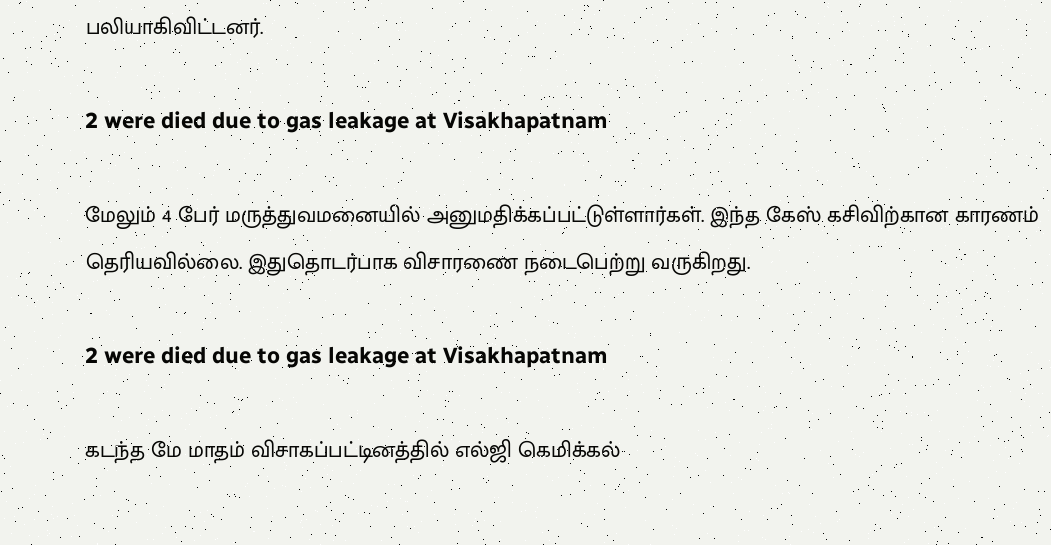பலியாகிவிட்டனர்.

2 were died due to gas leakage at Visakhapatnam

மேலும் 4 பேர் மருத்துவமனையில் அனுமதிக்கப்பட்டுள்ளார்கள். இந்த கேஸ் கசிவிற்கான காரணம் தெரியவில்லை. இதுதொடர்பாக விசாரணை நடைபெற்று வருகிறது.

2 were died due to gas leakage at Visakhapatnam

கடந்த மே மாதம் விசாகப்பட்டினத்தில் எல்ஜி கெமிக்கல்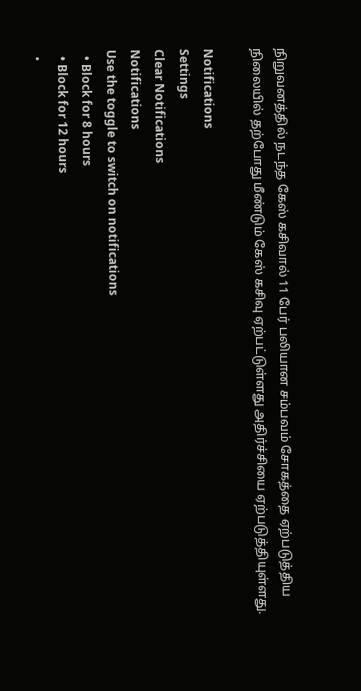நிறுவனத்தில் நடந்த கேஸ் கசிவால் 11 பேர் பலியான சம்பவம் சோகத்தை ஏற்படுத்திய நிலையில் தற்போது மீண்டும் கேஸ் கசிவு ஏற்பட்டுள்ளது அதிர்ச்சியை ஏற்படுத்தியுள்ளது.

Notifications
Settings
Clear Notifications
Notifications
Use the toggle to switch on notifications
  • Block for 8 hours
  • Block for 12 hours
  •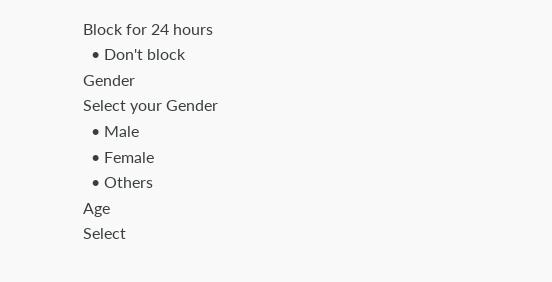Block for 24 hours
  • Don't block
Gender
Select your Gender
  • Male
  • Female
  • Others
Age
Select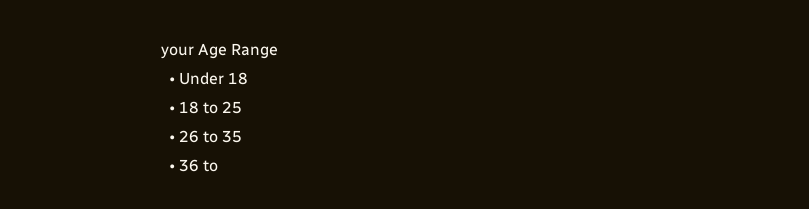your Age Range
  • Under 18
  • 18 to 25
  • 26 to 35
  • 36 to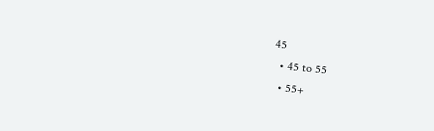45
  • 45 to 55
  • 55+